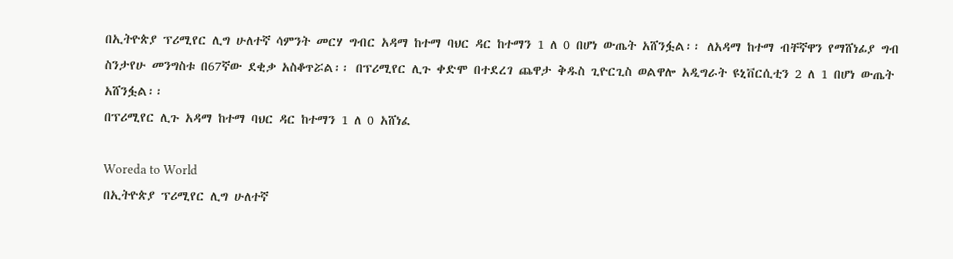በኢትዮጵያ ፕሪሚየር ሊግ ሁለተኛ ሳምንት መርሃ ግብር አዳማ ከተማ ባህር ዳር ከተማን 1 ለ 0 በሆነ ውጤት አሸንፏል፡፡ ለአዳማ ከተማ ብቸኛዋን የማሸነፊያ ግብ ስንታየሁ መንግስቱ በ67ኛው ደቂቃ አስቆጥሯል፡፡ በፕሪሚየር ሊጉ ቀድሞ በተደረገ ጨዋታ ቅዱስ ጊዮርጊስ ወልዋሎ አዲግራት ዩኒቨርሲቲን 2 ለ 1 በሆነ ውጤት አሸንፏል፡፡
በፕሪሚየር ሊጉ አዳማ ከተማ ባህር ዳር ከተማን 1 ለ 0 አሸነፈ

Woreda to World
በኢትዮጵያ ፕሪሚየር ሊግ ሁለተኛ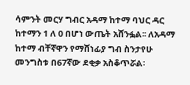ሳምንት መርሃ ግብር አዳማ ከተማ ባህር ዳር ከተማን 1 ለ 0 በሆነ ውጤት አሸንፏል፡፡ ለአዳማ ከተማ ብቸኛዋን የማሸነፊያ ግብ ስንታየሁ መንግስቱ በ67ኛው ደቂቃ አስቆጥሯል፡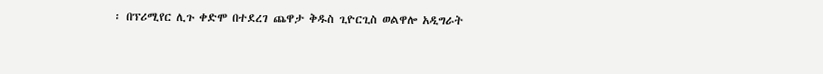፡ በፕሪሚየር ሊጉ ቀድሞ በተደረገ ጨዋታ ቅዱስ ጊዮርጊስ ወልዋሎ አዲግራት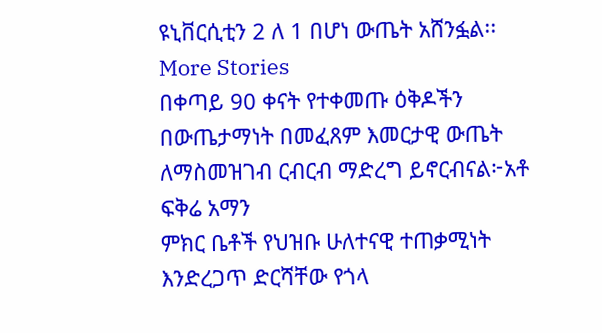ዩኒቨርሲቲን 2 ለ 1 በሆነ ውጤት አሸንፏል፡፡
More Stories
በቀጣይ 90 ቀናት የተቀመጡ ዕቅዶችን በውጤታማነት በመፈጸም እመርታዊ ውጤት ለማስመዝገብ ርብርብ ማድረግ ይኖርብናል፦አቶ ፍቅሬ አማን
ምክር ቤቶች የህዝቡ ሁለተናዊ ተጠቃሚነት እንድረጋጥ ድርሻቸው የጎላ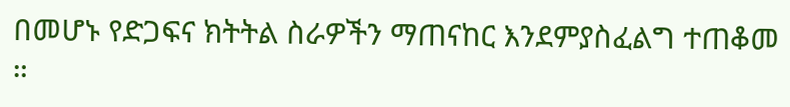በመሆኑ የድጋፍና ክትትል ስራዎችን ማጠናከር እንደምያስፈልግ ተጠቆመ ።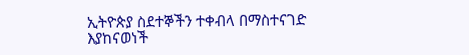ኢትዮጵያ ስደተኞችን ተቀብላ በማስተናገድ እያከናወነች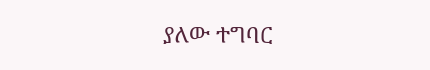ያለው ተግባር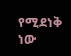የሚደነቅ ነው